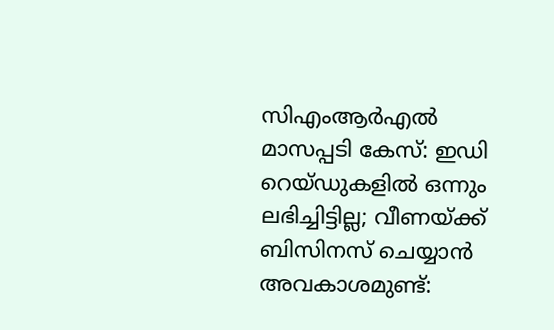സിഎംആർഎൽ മാസപ്പടി കേസ്: ഇഡി റെയ്ഡുകളിൽ ഒന്നും ലഭിച്ചിട്ടില്ല; വീണയ്ക്ക് ബിസിനസ് ചെയ്യാൻ അവകാശമുണ്ട്: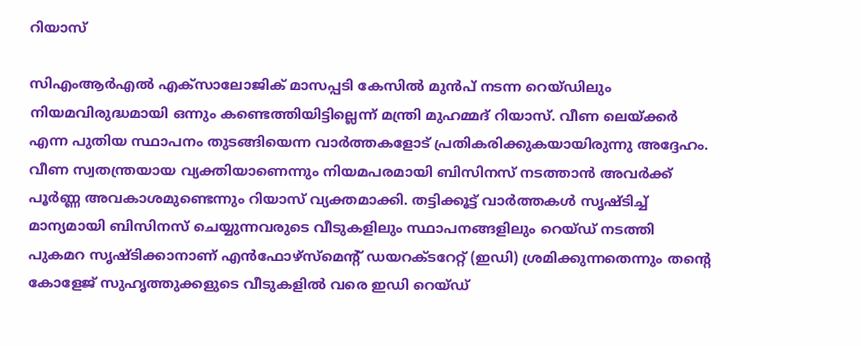റിയാസ്

സിഎംആർ‌എൽ എക്സാലോജിക് മാസപ്പടി കേസില്‍ മുൻപ് നടന്ന റെയ്ഡിലും നിയമവിരുദ്ധമായി ഒന്നും കണ്ടെത്തിയിട്ടില്ലെന്ന് മന്ത്രി മുഹമ്മദ് റിയാസ്. വീണ ലെയ്ക്കർ എന്ന പുതിയ സ്ഥാപനം തുടങ്ങിയെന്ന വാർത്തകളോട് പ്രതികരിക്കുകയായിരുന്നു അദ്ദേഹം. വീണ സ്വതന്ത്രയായ വ്യക്തിയാണെന്നും നിയമപരമായി ബിസിനസ് നടത്താൻ അവർക്ക് പൂർണ്ണ അവകാശമുണ്ടെന്നും റിയാസ് വ്യക്തമാക്കി. തട്ടിക്കൂട്ട് വാർത്തകൾ സൃഷ്ടിച്ച് മാന്യമായി ബിസിനസ് ചെയ്യുന്നവരുടെ വീടുകളിലും സ്ഥാപനങ്ങളിലും റെയ്ഡ് നടത്തി പുകമറ സൃഷ്ടിക്കാനാണ് എൻഫോഴ്സ്‌മെന്റ് ഡയറക്ടറേറ്റ് (ഇഡി) ശ്രമിക്കുന്നതെന്നും തന്റെ കോളേജ് സുഹൃത്തുക്കളുടെ വീടുകളിൽ വരെ ഇഡി റെയ്ഡ്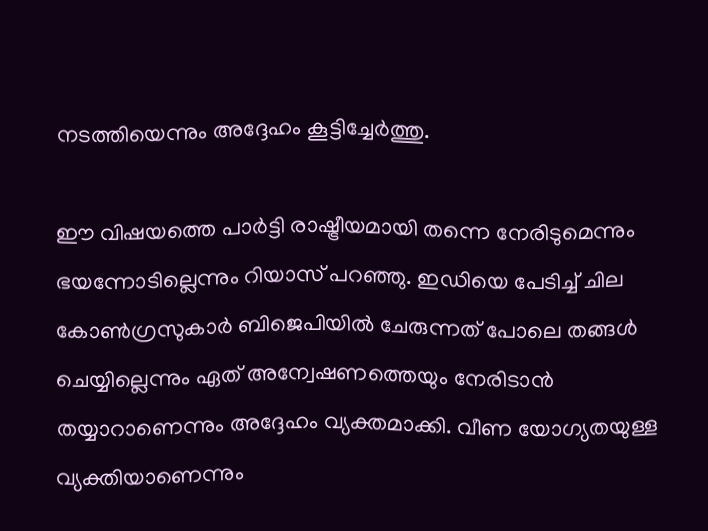നടത്തിയെന്നും അദ്ദേഹം കൂട്ടിച്ചേർത്തു.

ഈ വിഷയത്തെ പാർട്ടി രാഷ്ട്രീയമായി തന്നെ നേരിടുമെന്നും ഭയന്നോടില്ലെന്നും റിയാസ് പറഞ്ഞു. ഇഡിയെ പേടിച്ച് ചില കോൺഗ്രസുകാർ ബിജെപിയിൽ ചേരുന്നത് പോലെ തങ്ങൾ ചെയ്യില്ലെന്നും ഏത് അന്വേഷണത്തെയും നേരിടാൻ തയ്യാറാണെന്നും അദ്ദേഹം വ്യക്തമാക്കി. വീണ യോഗ്യതയുള്ള വ്യക്തിയാണെന്നും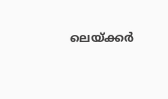ലെയ്ക്കർ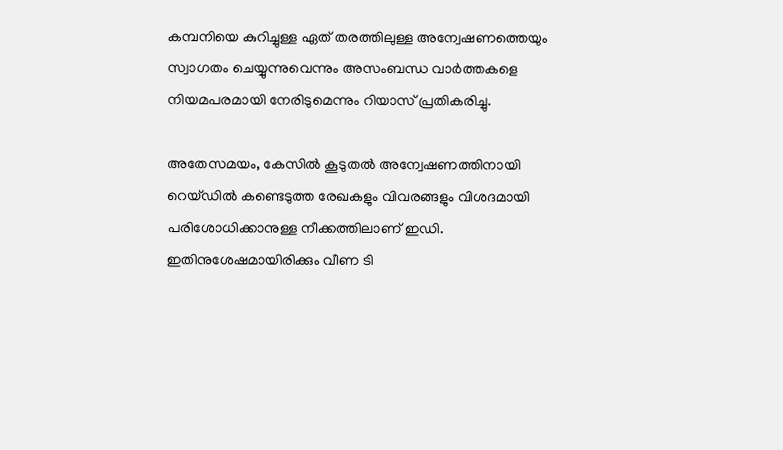കമ്പനിയെ കുറിച്ചുള്ള ഏത് തരത്തിലുള്ള അന്വേഷണത്തെയും സ്വാഗതം ചെയ്യുന്നുവെന്നും അസംബന്ധ വാർത്തകളെ നിയമപരമായി നേരിടുമെന്നും റിയാസ് പ്രതികരിച്ചു.

അതേസമയം, കേസിൽ കൂടുതൽ അന്വേഷണത്തിനായി റെയ്ഡിൽ കണ്ടെടുത്ത രേഖകളും വിവരങ്ങളും വിശദമായി പരിശോധിക്കാനുള്ള നീക്കത്തിലാണ് ഇഡി. ഇതിനുശേഷമായിരിക്കും വീണ ടി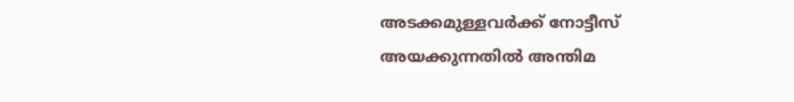അടക്കമുള്ളവർക്ക് നോട്ടീസ് അയക്കുന്നതിൽ അന്തിമ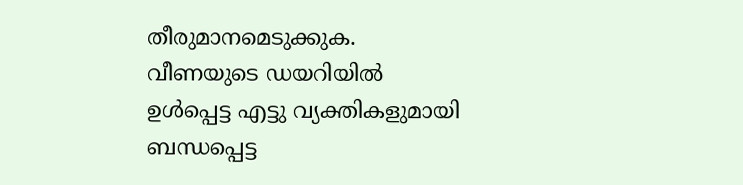തീരുമാനമെടുക്കുക. വീണയുടെ ഡയറിയിൽ ഉൾപ്പെട്ട എട്ടു വ്യക്തികളുമായി ബന്ധപ്പെട്ട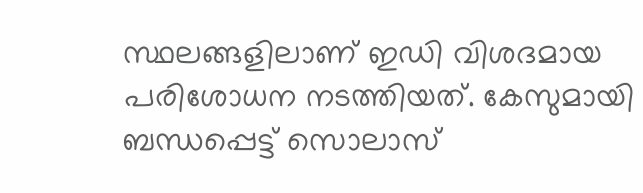സ്ഥലങ്ങളിലാണ് ഇഡി വിശദമായ പരിശോധന നടത്തിയത്. കേസുമായി ബന്ധപ്പെട്ട് സൊലാസ്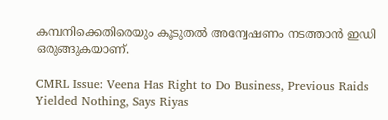കമ്പനിക്കെതിരെയും കൂടുതൽ അന്വേഷണം നടത്താൻ ഇഡി ഒരുങ്ങുകയാണ്.

CMRL Issue: Veena Has Right to Do Business, Previous Raids Yielded Nothing, Says Riyas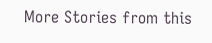More Stories from this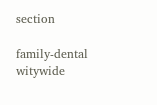section

family-dental
witywide